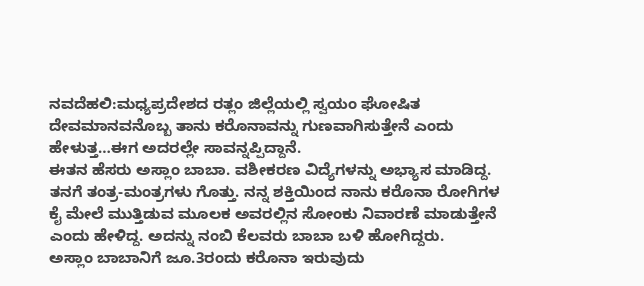ನವದೆಹಲಿ:ಮಧ್ಯಪ್ರದೇಶದ ರತ್ಲಂ ಜಿಲ್ಲೆಯಲ್ಲಿ ಸ್ವಯಂ ಘೋಷಿತ ದೇವಮಾನವನೊಬ್ಬ ತಾನು ಕರೊನಾವನ್ನು ಗುಣವಾಗಿಸುತ್ತೇನೆ ಎಂದು ಹೇಳುತ್ತ…ಈಗ ಅದರಲ್ಲೇ ಸಾವನ್ನಪ್ಪಿದ್ದಾನೆ.
ಈತನ ಹೆಸರು ಅಸ್ಲಾಂ ಬಾಬಾ. ವಶೀಕರಣ ವಿದ್ಯೆಗಳನ್ನು ಅಭ್ಯಾಸ ಮಾಡಿದ್ದ. ತನಗೆ ತಂತ್ರ-ಮಂತ್ರಗಳು ಗೊತ್ತು. ನನ್ನ ಶಕ್ತಿಯಿಂದ ನಾನು ಕರೊನಾ ರೋಗಿಗಳ ಕೈ ಮೇಲೆ ಮುತ್ತಿಡುವ ಮೂಲಕ ಅವರಲ್ಲಿನ ಸೋಂಕು ನಿವಾರಣೆ ಮಾಡುತ್ತೇನೆ ಎಂದು ಹೇಳಿದ್ದ. ಅದನ್ನು ನಂಬಿ ಕೆಲವರು ಬಾಬಾ ಬಳಿ ಹೋಗಿದ್ದರು.
ಅಸ್ಲಾಂ ಬಾಬಾನಿಗೆ ಜೂ.3ರಂದು ಕರೊನಾ ಇರುವುದು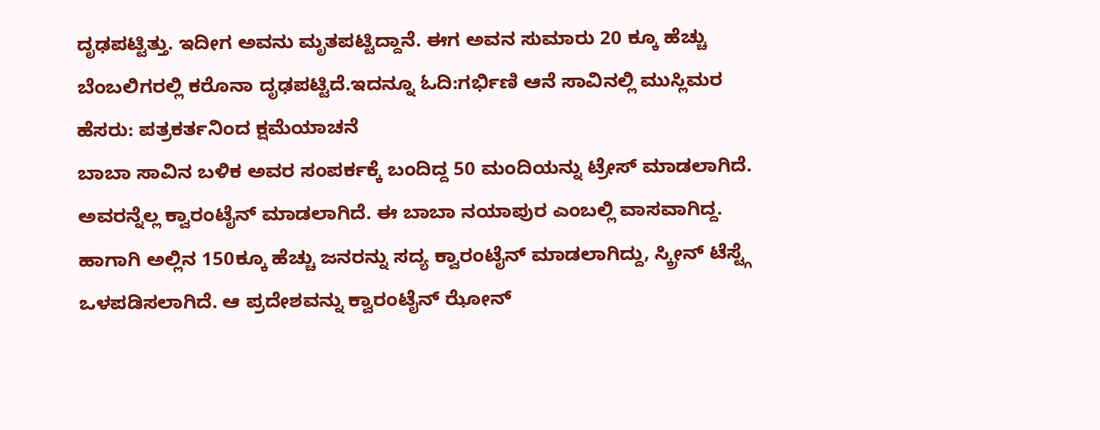ದೃಢಪಟ್ಟಿತ್ತು. ಇದೀಗ ಅವನು ಮೃತಪಟ್ಟಿದ್ದಾನೆ. ಈಗ ಅವನ ಸುಮಾರು 20 ಕ್ಕೂ ಹೆಚ್ಚು ಬೆಂಬಲಿಗರಲ್ಲಿ ಕರೊನಾ ದೃಢಪಟ್ಟಿದೆ.ಇದನ್ನೂ ಓದಿ:ಗರ್ಭಿಣಿ ಆನೆ ಸಾವಿನಲ್ಲಿ ಮುಸ್ಲಿಮರ ಹೆಸರು: ಪತ್ರಕರ್ತನಿಂದ ಕ್ಷಮೆಯಾಚನೆ
ಬಾಬಾ ಸಾವಿನ ಬಳಿಕ ಅವರ ಸಂಪರ್ಕಕ್ಕೆ ಬಂದಿದ್ದ 50 ಮಂದಿಯನ್ನು ಟ್ರೇಸ್ ಮಾಡಲಾಗಿದೆ. ಅವರನ್ನೆಲ್ಲ ಕ್ವಾರಂಟೈನ್ ಮಾಡಲಾಗಿದೆ. ಈ ಬಾಬಾ ನಯಾಪುರ ಎಂಬಲ್ಲಿ ವಾಸವಾಗಿದ್ದ. ಹಾಗಾಗಿ ಅಲ್ಲಿನ 150ಕ್ಕೂ ಹೆಚ್ಚು ಜನರನ್ನು ಸದ್ಯ ಕ್ವಾರಂಟೈನ್ ಮಾಡಲಾಗಿದ್ದು, ಸ್ಕ್ರೀನ್ ಟೆಸ್ಟ್ಗೆ ಒಳಪಡಿಸಲಾಗಿದೆ. ಆ ಪ್ರದೇಶವನ್ನು ಕ್ವಾರಂಟೈನ್ ಝೋನ್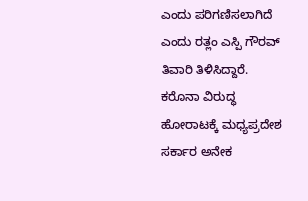ಎಂದು ಪರಿಗಣಿಸಲಾಗಿದೆ ಎಂದು ರತ್ಲಂ ಎಸ್ಪಿ ಗೌರವ್ ತಿವಾರಿ ತಿಳಿಸಿದ್ದಾರೆ.
ಕರೊನಾ ವಿರುದ್ಧ ಹೋರಾಟಕ್ಕೆ ಮಧ್ಯಪ್ರದೇಶ ಸರ್ಕಾರ ಅನೇಕ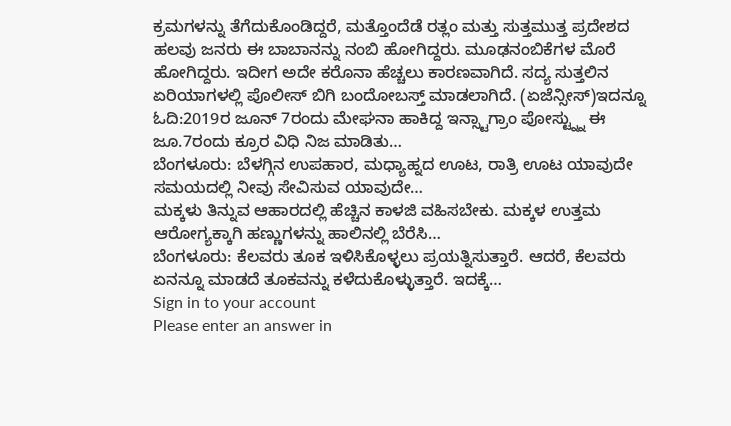ಕ್ರಮಗಳನ್ನು ತೆಗೆದುಕೊಂಡಿದ್ದರೆ, ಮತ್ತೊಂದೆಡೆ ರತ್ಲಂ ಮತ್ತು ಸುತ್ತಮುತ್ತ ಪ್ರದೇಶದ ಹಲವು ಜನರು ಈ ಬಾಬಾನನ್ನು ನಂಬಿ ಹೋಗಿದ್ದರು. ಮೂಢನಂಬಿಕೆಗಳ ಮೊರೆ ಹೋಗಿದ್ದರು. ಇದೀಗ ಅದೇ ಕರೊನಾ ಹೆಚ್ಚಲು ಕಾರಣವಾಗಿದೆ. ಸದ್ಯ ಸುತ್ತಲಿನ ಏರಿಯಾಗಳಲ್ಲಿ ಪೊಲೀಸ್ ಬಿಗಿ ಬಂದೋಬಸ್ತ್ ಮಾಡಲಾಗಿದೆ. (ಏಜೆನ್ಸೀಸ್)ಇದನ್ನೂ ಓದಿ:2019ರ ಜೂನ್ 7ರಂದು ಮೇಘನಾ ಹಾಕಿದ್ದ ಇನ್ಸ್ಟಾಗ್ರಾಂ ಪೋಸ್ಟ್ನ್ನು ಈ ಜೂ.7ರಂದು ಕ್ರೂರ ವಿಧಿ ನಿಜ ಮಾಡಿತು…
ಬೆಂಗಳೂರು: ಬೆಳಗ್ಗಿನ ಉಪಹಾರ, ಮಧ್ಯಾಹ್ನದ ಊಟ, ರಾತ್ರಿ ಊಟ ಯಾವುದೇ ಸಮಯದಲ್ಲಿ ನೀವು ಸೇವಿಸುವ ಯಾವುದೇ…
ಮಕ್ಕಳು ತಿನ್ನುವ ಆಹಾರದಲ್ಲಿ ಹೆಚ್ಚಿನ ಕಾಳಜಿ ವಹಿಸಬೇಕು. ಮಕ್ಕಳ ಉತ್ತಮ ಆರೋಗ್ಯಕ್ಕಾಗಿ ಹಣ್ಣುಗಳನ್ನು ಹಾಲಿನಲ್ಲಿ ಬೆರೆಸಿ…
ಬೆಂಗಳೂರು: ಕೆಲವರು ತೂಕ ಇಳಿಸಿಕೊಳ್ಳಲು ಪ್ರಯತ್ನಿಸುತ್ತಾರೆ. ಆದರೆ, ಕೆಲವರು ಏನನ್ನೂ ಮಾಡದೆ ತೂಕವನ್ನು ಕಳೆದುಕೊಳ್ಳುತ್ತಾರೆ. ಇದಕ್ಕೆ…
Sign in to your account
Please enter an answer in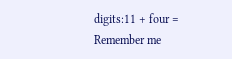digits:11 + four =
Remember me